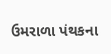ઉમરાળા પંથકના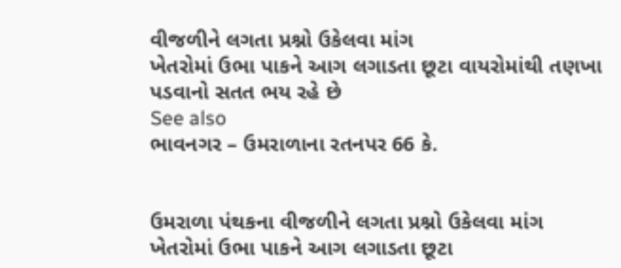વીજળીને લગતા પ્રશ્નો ઉકેલવા માંગ
ખેતરોમાં ઉભા પાકને આગ લગાડતા છૂટા વાયરોમાંથી તણખા પડવાનો સતત ભય રહે છે
See also
ભાવનગર – ઉમરાળાના રતનપર 66 કે.


ઉમરાળા પંથકના વીજળીને લગતા પ્રશ્નો ઉકેલવા માંગ
ખેતરોમાં ઉભા પાકને આગ લગાડતા છૂટા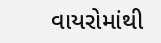વાયરોમાંથી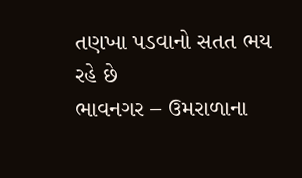તણખા પડવાનો સતત ભય રહે છે
ભાવનગર – ઉમરાળાના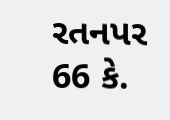રતનપર 66 કે.